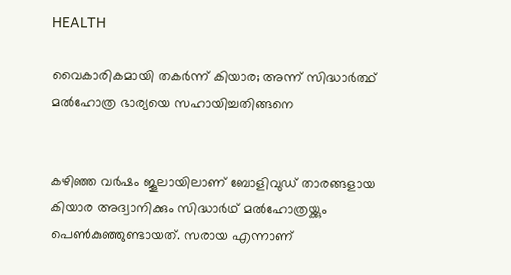HEALTH

വൈകാരികമായി തകർന്ന് കിയാര; അന്ന് സിദ്ധാർത്ഥ് മൽഹോത്ര ഭാര്യയെ സഹായിച്ചതിങ്ങനെ


കഴിഞ്ഞ വർഷം ജൂലായിലാണ് ബോളിവുഡ് താരങ്ങളായ കിയാര അദ്വാനിക്കും സിദ്ധാർഥ് മൽഹോത്രയ്ക്കും പെൺകുഞ്ഞുണ്ടായത്. സരായ എന്നാണ്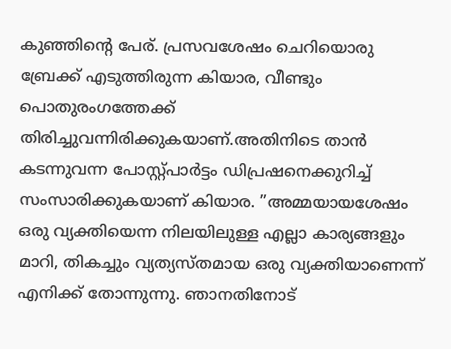കുഞ്ഞിന്റെ പേര്. പ്രസവശേഷം ചെറിയൊരു ബ്രേക്ക് എടുത്തിരുന്ന കിയാര, വീണ്ടും പൊതുരംഗത്തേക്ക് തിരിച്ചുവന്നിരിക്കുകയാണ്.അതിനിടെ താൻ കടന്നുവന്ന പോസ്റ്റ്പാർട്ടം ഡിപ്രഷനെക്കുറിച്ച് സംസാരിക്കുകയാണ് കിയാര. ”അമ്മയായശേഷം ഒരു വ്യക്തിയെന്ന നിലയിലുള്ള എല്ലാ കാര്യങ്ങളും മാറി, തികച്ചും വ്യത്യസ്തമായ ഒരു വ്യക്തിയാണെന്ന് എനിക്ക് തോന്നുന്നു. ഞാനതിനോട്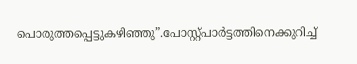പൊരുത്തപ്പെട്ടുകഴിഞ്ഞു”.പോസ്റ്റ്പാർട്ടത്തിനെക്കുറിച്ച്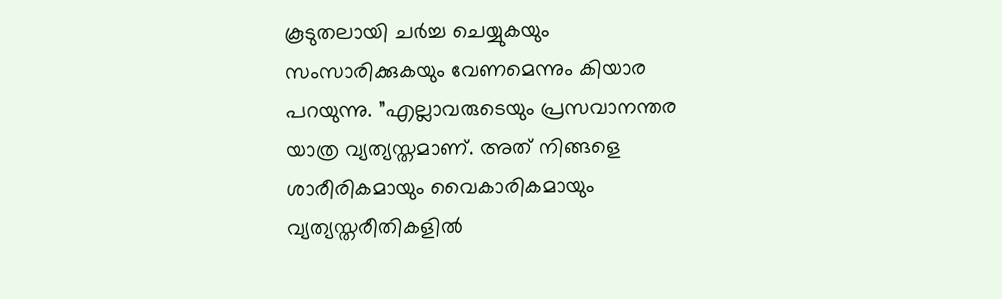കൂടുതലായി ചർച്ച ചെയ്യുകയും സംസാരിക്കുകയും വേണമെന്നും കിയാര പറയുന്നു. ”എല്ലാവരുടെയും പ്രസവാനന്തര യാത്ര വ്യത്യസ്തമാണ്. അത് നിങ്ങളെ ശാരീരികമായും വൈകാരികമായും വ്യത്യസ്തരീതികളിൽ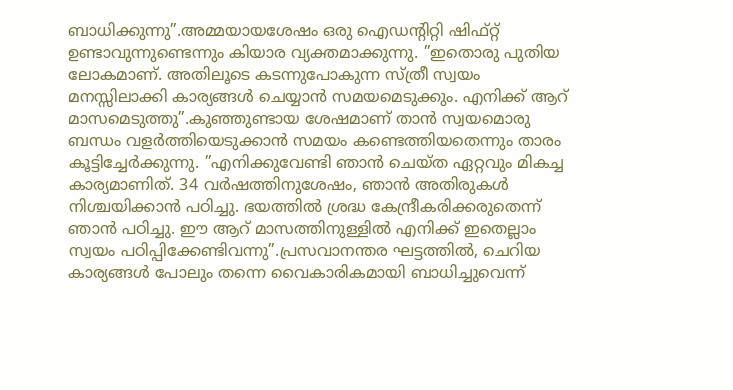ബാധിക്കുന്നു”.അമ്മയായശേഷം ഒരു ഐഡന്റിറ്റി ഷിഫ്റ്റ് ഉണ്ടാവുന്നുണ്ടെന്നും കിയാര വ്യക്തമാക്കുന്നു. ”ഇതൊരു പുതിയ ലോകമാണ്. അതിലൂടെ കടന്നുപോകുന്ന സ്ത്രീ സ്വയം മനസ്സിലാക്കി കാര്യങ്ങൾ ചെയ്യാൻ സമയമെടുക്കും. എനിക്ക് ആറ് മാസമെടുത്തു”.കുഞ്ഞുണ്ടായ ശേഷമാണ് താൻ സ്വയമൊരു ബന്ധം വളർത്തിയെടുക്കാൻ സമയം കണ്ടെത്തിയതെന്നും താരം കൂട്ടിച്ചേർക്കുന്നു. ”എനിക്കുവേണ്ടി ഞാൻ ചെയ്ത ഏറ്റവും മികച്ച കാര്യമാണിത്. 34 വർഷത്തിനുശേഷം, ഞാൻ അതിരുകൾ നിശ്ചയിക്കാൻ പഠിച്ചു. ഭയത്തിൽ ശ്രദ്ധ കേന്ദ്രീകരിക്കരുതെന്ന് ഞാൻ പഠിച്ചു. ഈ ആറ് മാസത്തിനുള്ളിൽ എനിക്ക് ഇതെല്ലാം സ്വയം പഠിപ്പിക്കേണ്ടിവന്നു”.പ്രസവാനന്തര ഘട്ടത്തിൽ, ചെറിയ കാര്യങ്ങൾ പോലും തന്നെ വൈകാരികമായി ബാധിച്ചുവെന്ന്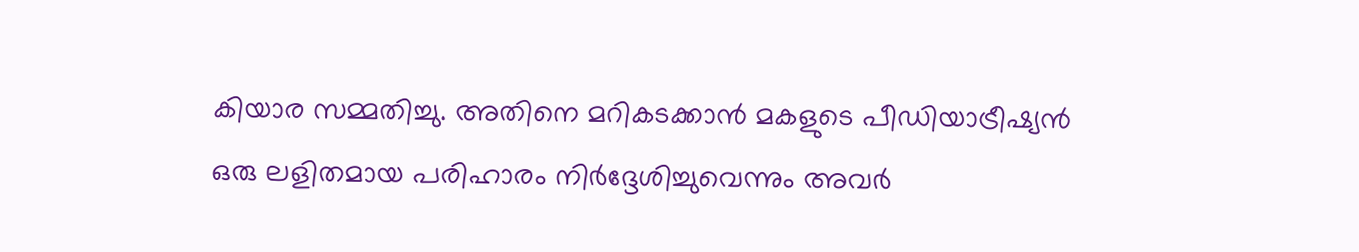കിയാര സമ്മതിച്ചു. അതിനെ മറികടക്കാൻ മകളുടെ പീഡിയാട്രീഷ്യൻ ഒരു ലളിതമായ പരിഹാരം നിർദ്ദേശിച്ചുവെന്നും അവർ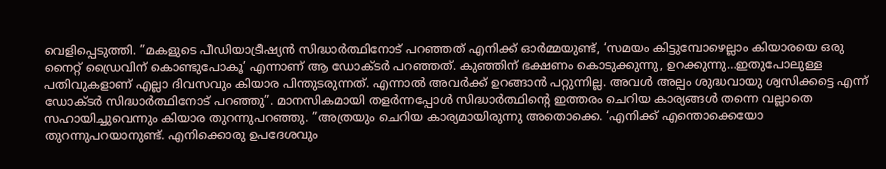വെളിപ്പെടുത്തി. ”മകളുടെ പീഡിയാട്രീഷ്യൻ സിദ്ധാർത്ഥിനോട് പറഞ്ഞത് എനിക്ക് ഓർമ്മയുണ്ട്, ‘സമയം കിട്ടുമ്പോഴെല്ലാം കിയാരയെ ഒരു നൈറ്റ് ഡ്രൈവിന് കൊണ്ടുപോകൂ’ എന്നാണ് ആ ഡോക്ടർ പറഞ്ഞത്. കുഞ്ഞിന് ഭക്ഷണം കൊടുക്കുന്നു, ഉറക്കുന്നു…ഇതുപോലുള്ള പതിവുകളാണ് എല്ലാ ദിവസവും കിയാര പിന്തുടരുന്നത്. എന്നാൽ അവർക്ക് ഉറങ്ങാൻ പറ്റുന്നില്ല. അവൾ അല്പം ശുദ്ധവായു ശ്വസിക്കട്ടെ എന്ന് ഡോക്ടർ സിദ്ധാർത്ഥിനോട് പറഞ്ഞു”. മാനസികമായി തളർന്നപ്പോൾ സിദ്ധാർത്ഥിന്റെ ഇത്തരം ചെറിയ കാര്യങ്ങൾ തന്നെ വല്ലാതെ സഹായിച്ചുവെന്നും കിയാര തുറന്നുപറഞ്ഞു. ”അത്രയും ചെറിയ കാര്യമായിരുന്നു അതൊക്കെ. ‘എനിക്ക് എന്തൊക്കെയോ തുറന്നുപറയാനുണ്ട്. എനിക്കൊരു ഉപദേശവും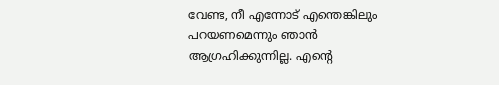വേണ്ട, നീ എന്നോട് എന്തെങ്കിലും പറയണമെന്നും ഞാൻ ആഗ്രഹിക്കുന്നില്ല. എന്റെ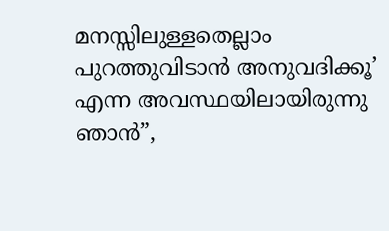മനസ്സിലുള്ളതെല്ലാം പുറത്തുവിടാൻ അനുവദിക്കൂ’ എന്ന അവസ്ഥയിലായിരുന്നു ഞാൻ”,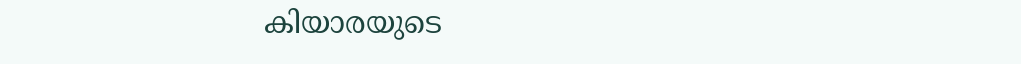കിയാരയുടെ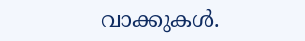വാക്കുകൾ.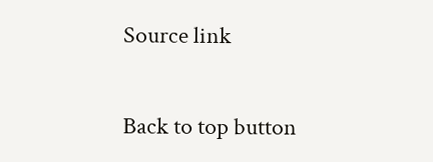Source link

Back to top button